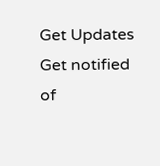Get Updates
Get notified of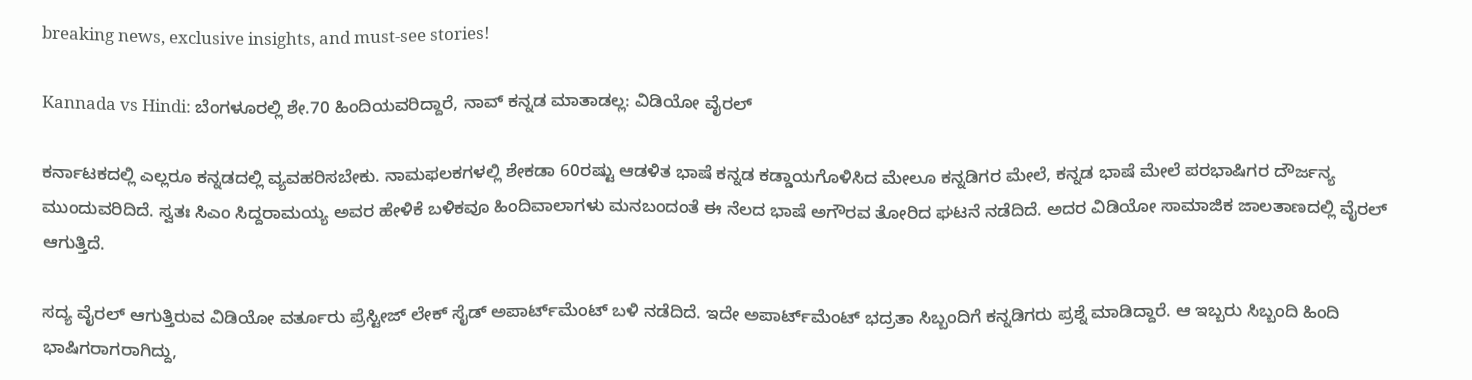breaking news, exclusive insights, and must-see stories!

Kannada vs Hindi: ಬೆಂಗಳೂರಲ್ಲಿ ಶೇ.70 ಹಿಂದಿಯವರಿದ್ದಾರೆ, ನಾವ್ ಕನ್ನಡ ಮಾತಾಡಲ್ಲ: ವಿಡಿಯೋ ವೈರಲ್

ಕರ್ನಾಟಕದಲ್ಲಿ ಎಲ್ಲರೂ ಕನ್ನಡದಲ್ಲಿ ವ್ಯವಹರಿಸಬೇಕು. ನಾಮಫಲಕಗಳಲ್ಲಿ ಶೇಕಡಾ 60ರಷ್ಟು ಆಡಳಿತ ಭಾಷೆ ಕನ್ನಡ ಕಡ್ಡಾಯಗೊಳಿಸಿದ ಮೇಲೂ ಕನ್ನಡಿಗರ ಮೇಲೆ, ಕನ್ನಡ ಭಾಷೆ ಮೇಲೆ ಪರಭಾಷಿಗರ ದೌರ್ಜನ್ಯ ಮುಂದುವರಿದಿದೆ. ಸ್ವತಃ ಸಿಎಂ ಸಿದ್ದರಾಮಯ್ಯ ಅವರ ಹೇಳಿಕೆ ಬಳಿಕವೂ ಹಿಂದಿವಾಲಾಗಳು ಮನಬಂದಂತೆ ಈ ನೆಲದ ಭಾಷೆ ಅಗೌರವ ತೋರಿದ ಘಟನೆ ನಡೆದಿದೆ. ಅದರ ವಿಡಿಯೋ ಸಾಮಾಜಿಕ ಜಾಲತಾಣದಲ್ಲಿ ವೈರಲ್ ಆಗುತ್ತಿದೆ.

ಸದ್ಯ ವೈರಲ್ ಆಗುತ್ತಿರುವ ವಿಡಿಯೋ ವರ್ತೂರು ಪ್ರೆಸ್ಟೀಜ್ ಲೇಕ್ ಸೈಡ್ ಅಪಾರ್ಟ್‌ಮೆಂಟ್ ಬಳಿ ನಡೆದಿದೆ. ಇದೇ ಅಪಾರ್ಟ್‌ಮೆಂಟ್ ಭದ್ರತಾ ಸಿಬ್ಬಂದಿಗೆ ಕನ್ನಡಿಗರು ಪ್ರಶ್ನೆ ಮಾಡಿದ್ದಾರೆ. ಆ ಇಬ್ಬರು ಸಿಬ್ಬಂದಿ ಹಿಂದಿ ಭಾಷಿಗರಾಗರಾಗಿದ್ದು,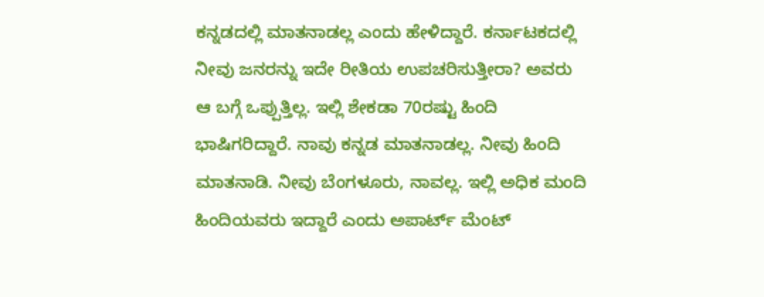ಕನ್ನಡದಲ್ಲಿ ಮಾತನಾಡಲ್ಲ ಎಂದು ಹೇಳಿದ್ದಾರೆ. ಕರ್ನಾಟಕದಲ್ಲಿ ನೀವು ಜನರನ್ನು ಇದೇ ರೀತಿಯ ಉಪಚರಿಸುತ್ತೀರಾ? ಅವರು ಆ ಬಗ್ಗೆ ಒಪ್ಪುತ್ತಿಲ್ಲ. ಇಲ್ಲಿ ಶೇಕಡಾ 70ರಷ್ಟು ಹಿಂದಿ ಭಾಷಿಗರಿದ್ದಾರೆ. ನಾವು ಕನ್ನಡ ಮಾತನಾಡಲ್ಲ. ನೀವು ಹಿಂದಿ ಮಾತನಾಡಿ. ನೀವು ಬೆಂಗಳೂರು, ನಾವಲ್ಲ. ಇಲ್ಲಿ ಅಧಿಕ ಮಂದಿ ಹಿಂದಿಯವರು ಇದ್ದಾರೆ ಎಂದು ಅಪಾರ್ಟ್ ಮೆಂಟ್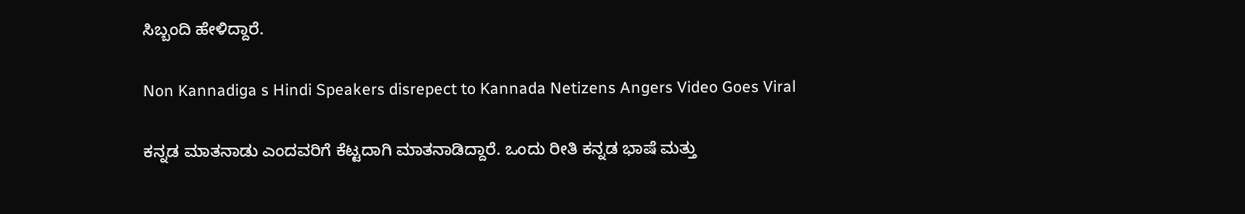ಸಿಬ್ಬಂದಿ ಹೇಳಿದ್ದಾರೆ.

Non Kannadiga s Hindi Speakers disrepect to Kannada Netizens Angers Video Goes Viral

ಕನ್ನಡ ಮಾತನಾಡು ಎಂದವರಿಗೆ ಕೆಟ್ಟದಾಗಿ ಮಾತನಾಡಿದ್ದಾರೆ. ಒಂದು ರೀತಿ ಕನ್ನಡ ಭಾಷೆ ಮತ್ತು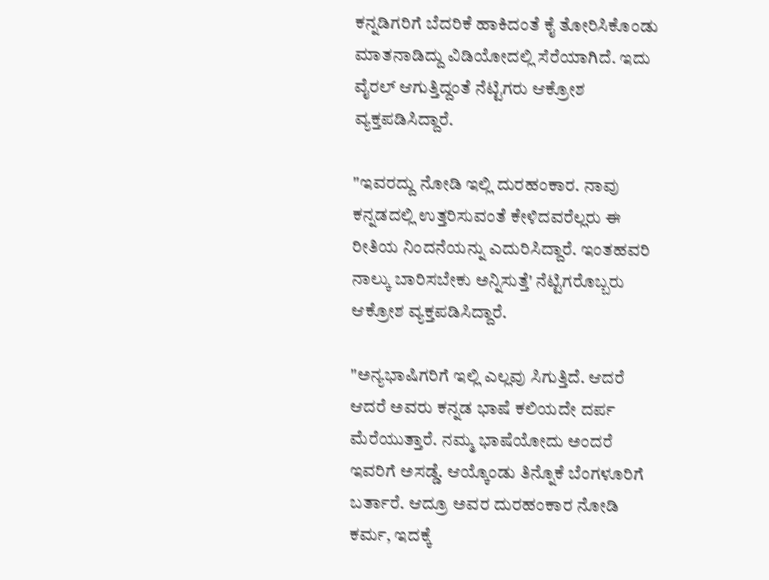ಕನ್ನಡಿಗರಿಗೆ ಬೆದರಿಕೆ ಹಾಕಿದಂತೆ ಕೈ ತೋರಿಸಿಕೊಂಡು ಮಾತನಾಡಿದ್ದು ವಿಡಿಯೋದಲ್ಲಿ ಸೆರೆಯಾಗಿದೆ. ಇದು ವೈರಲ್ ಆಗುತ್ತಿದ್ದಂತೆ ನೆಟ್ಟಿಗರು ಆಕ್ರೋಶ ವ್ಯಕ್ತಪಡಿಸಿದ್ದಾರೆ.

"ಇವರದ್ದು ನೋಡಿ ಇಲ್ಲಿ ದುರಹಂಕಾರ. ನಾವು ಕನ್ನಡದಲ್ಲಿ ಉತ್ತರಿಸುವಂತೆ ಕೇಳಿದವರೆಲ್ಲರು ಈ ರೀತಿಯ ನಿಂದನೆಯನ್ನು ಎದುರಿಸಿದ್ದಾರೆ. ಇಂತಹವರಿ ನಾಲ್ಕು ಬಾರಿಸಬೇಕು ಅನ್ನಿಸುತ್ತೆ' ನೆಟ್ಟಿಗರೊಬ್ಬರು ಆಕ್ರೋಶ ವ್ಯಕ್ತಪಡಿಸಿದ್ದಾರೆ.

"ಅನ್ಯಭಾಷಿಗರಿಗೆ ಇಲ್ಲಿ ಎಲ್ಲವು ಸಿಗುತ್ತಿದೆ. ಆದರೆ ಆದರೆ ಅವರು ಕನ್ನಡ ಭಾಷೆ ಕಲಿಯದೇ ದರ್ಪ ಮೆರೆಯುತ್ತಾರೆ. ನಮ್ಮ ಭಾಷೆಯೋದು ಅಂದರೆ ಇವರಿಗೆ ಅಸಡ್ಡೆ. ಆಯ್ಕೊಂಡು ತಿನ್ನೊಕೆ ಬೆಂಗಳೂರಿಗೆ ಬರ್ತಾರೆ. ಆದ್ರೂ ಅವರ ದುರಹಂಕಾರ ನೋಡಿ ಕರ್ಮ, ಇದಕ್ಕೆ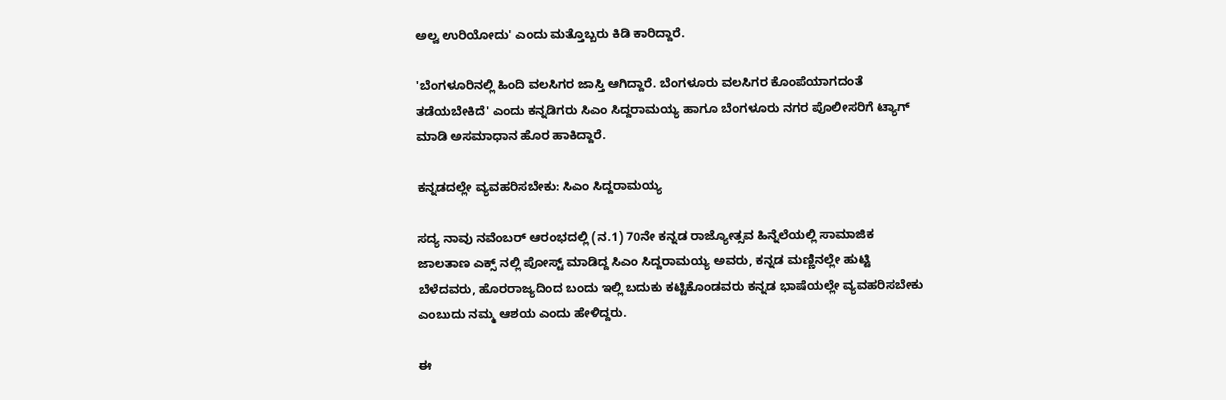ಅಲ್ವ ಉರಿಯೋದು' ಎಂದು ಮತ್ತೊಬ್ಬರು ಕಿಡಿ ಕಾರಿದ್ದಾರೆ.

'ಬೆಂಗಳೂರಿನಲ್ಲಿ ಹಿಂದಿ ವಲಸಿಗರ ಜಾಸ್ತಿ ಆಗಿದ್ದಾರೆ. ಬೆಂಗಳೂರು ವಲಸಿಗರ ಕೊಂಪೆಯಾಗದಂತೆ ತಡೆಯಬೇಕಿದೆ' ಎಂದು ಕನ್ನಡಿಗರು ಸಿಎಂ ಸಿದ್ದರಾಮಯ್ಯ ಹಾಗೂ ಬೆಂಗಳೂರು ನಗರ ಪೊಲೀಸರಿಗೆ ಟ್ಯಾಗ್ ಮಾಡಿ ಅಸಮಾಧಾನ ಹೊರ ಹಾಕಿದ್ದಾರೆ.

ಕನ್ನಡದಲ್ಲೇ ವ್ಯವಹರಿಸಬೇಕು: ಸಿಎಂ ಸಿದ್ದರಾಮಯ್ಯ

ಸದ್ಯ ನಾವು ನವೆಂಬರ್ ಆರಂಭದಲ್ಲಿ (ನ.1) 70ನೇ ಕನ್ನಡ ರಾಜ್ಯೋತ್ಸವ ಹಿನ್ನೆಲೆಯಲ್ಲಿ ಸಾಮಾಜಿಕ ಜಾಲತಾಣ ಎಕ್ಸ್ ನಲ್ಲಿ ಪೋಸ್ಟ್ ಮಾಡಿದ್ದ ಸಿಎಂ ಸಿದ್ದರಾಮಯ್ಯ ಅವರು, ಕನ್ನಡ ಮಣ್ಣಿನಲ್ಲೇ ಹುಟ್ಟಿ ಬೆಳೆದವರು, ಹೊರರಾಜ್ಯದಿಂದ ಬಂದು ಇಲ್ಲಿ ಬದುಕು ಕಟ್ಟಿಕೊಂಡವರು ಕನ್ನಡ ಭಾಷೆಯಲ್ಲೇ ವ್ಯವಹರಿಸಬೇಕು ಎಂಬುದು ನಮ್ಮ ಆಶಯ ಎಂದು ಹೇಳಿದ್ದರು.

ಈ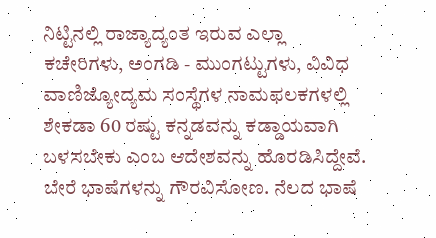ನಿಟ್ಟಿನಲ್ಲಿ ರಾಜ್ಯಾದ್ಯಂತ ಇರುವ ಎಲ್ಲಾ ಕಚೇರಿಗಳು, ಅಂಗಡಿ - ಮುಂಗಟ್ಟುಗಳು, ವಿವಿಧ ವಾಣಿಜ್ಯೋದ್ಯಮ ಸಂಸ್ಥೆಗಳ ನಾಮಫಲಕಗಳಲ್ಲಿ ಶೇಕಡಾ 60 ರಷ್ಟು ಕನ್ನಡವನ್ನು ಕಡ್ಡಾಯವಾಗಿ ಬಳಸಬೇಕು ಎಂಬ ಆದೇಶವನ್ನು ಹೊರಡಿಸಿದ್ದೇವೆ. ಬೇರೆ ಭಾಷೆಗಳನ್ನು ಗೌರವಿಸೋಣ. ನೆಲದ ಭಾಷೆ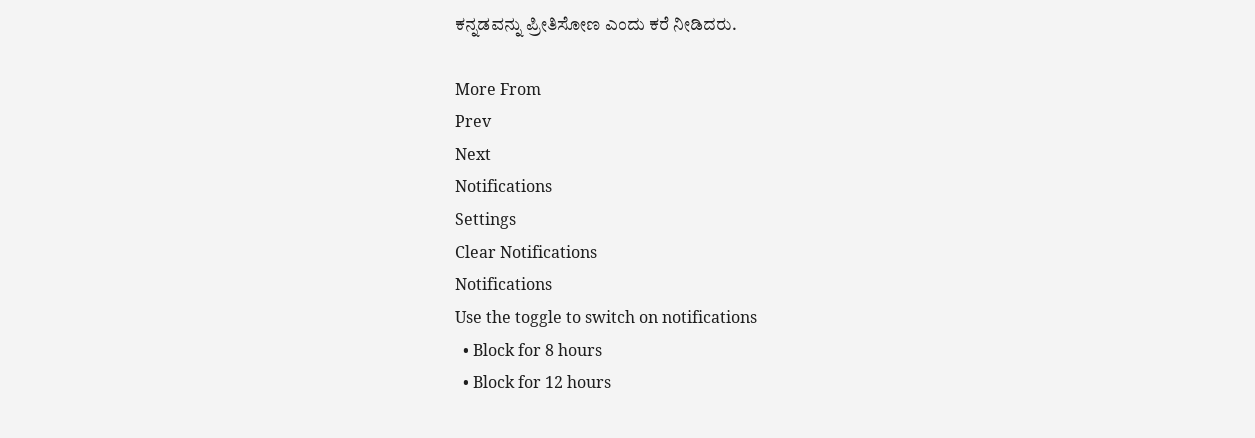ಕನ್ನಡವನ್ನು ಪ್ರೀತಿಸೋಣ ಎಂದು ಕರೆ ನೀಡಿದರು.

More From
Prev
Next
Notifications
Settings
Clear Notifications
Notifications
Use the toggle to switch on notifications
  • Block for 8 hours
  • Block for 12 hours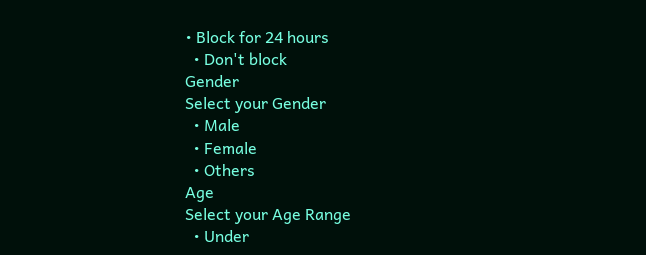• Block for 24 hours
  • Don't block
Gender
Select your Gender
  • Male
  • Female
  • Others
Age
Select your Age Range
  • Under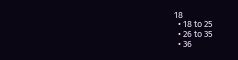18
  • 18 to 25
  • 26 to 35
  • 36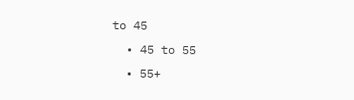to 45
  • 45 to 55
  • 55+